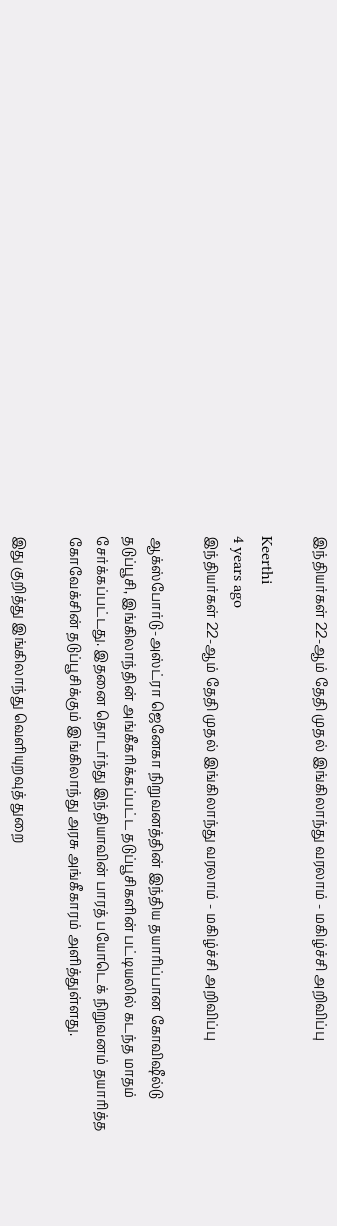இந்தியர்கள் 22-ஆம் தேதி முதல் இங்கிலாந்து வரலாம் - மகிழ்ச்சி அறிவிப்பு

Keerthi
4 years ago
இந்தியர்கள் 22-ஆம் தேதி முதல் இங்கிலாந்து வரலாம் - மகிழ்ச்சி அறிவிப்பு

ஆக்ஸ்போர்டு-அஸ்ட்ரா ஜெனேகா நிறுவனத்தின் இந்திய தயாரிப்பான கோவிஷீல்டு தடுப்பூசி, இங்கிலாந்தின் அங்கீகரிக்கப்பட்ட தடுப்பூசிகளின் பட்டியலில் கடந்த மாதம் சேர்க்கப்பட்டது. இதனை தொடர்ந்து இந்தியாவின் பாரத் பயோடெக் நிறுவனம் தயாரித்த கோவேக்சின் தடுப்பூசிக்கும் இங்கிலாந்து அரசு அங்கீகாரம் அளித்துள்ளது.

இது குறித்து இங்கிலாந்து வெளியுறவுத் துறை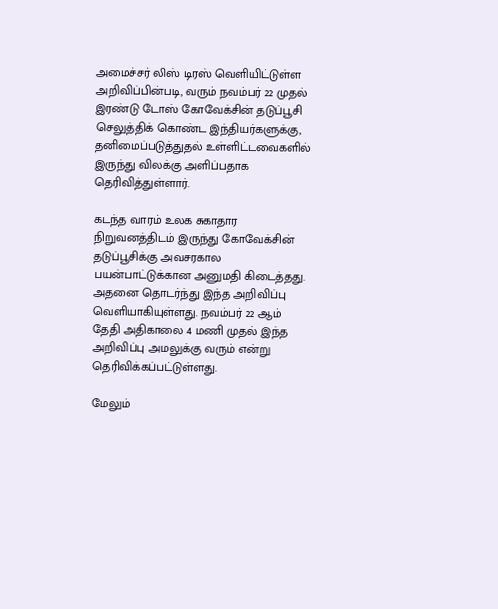அமைச்சர் லிஸ் டிரஸ் வெளியிட்டுள்ள அறிவிப்பின்படி, வரும் நவம்பர் 22 முதல் இரண்டு டோஸ் கோவேக்சின் தடுப்பூசி செலுத்திக் கொண்ட இந்தியர்களுக்கு, தனிமைப்படுத்துதல் உள்ளிட்டவைகளில் இருந்து விலக்கு அளிப்பதாக தெரிவித்துள்ளார்.

கடந்த வாரம் உலக சுகாதார நிறுவனத்திடம் இருந்து கோவேக்சின் தடுப்பூசிக்கு அவசரகால பயன்பாட்டுக்கான அனுமதி கிடைத்தது. அதனை தொடர்ந்து இந்த அறிவிப்பு வெளியாகியுள்ளது. நவம்பர் 22 ஆம் தேதி அதிகாலை 4 மணி முதல் இந்த அறிவிப்பு அமலுக்கு வரும் என்று தெரிவிக்கப்பட்டுள்ளது.

மேலும்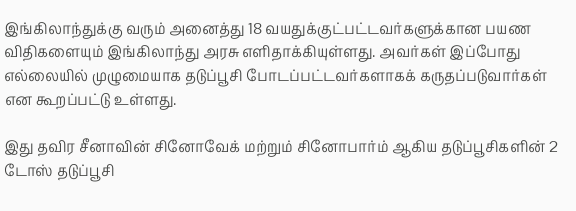இங்கிலாந்துக்கு வரும் அனைத்து 18 வயதுக்குட்பட்டவர்களுக்கான பயண விதிகளையும் இங்கிலாந்து அரசு எளிதாக்கியுள்ளது. அவர்கள் இப்போது எல்லையில் முழுமையாக தடுப்பூசி போடப்பட்டவர்களாகக் கருதப்படுவார்கள்  என கூறப்பட்டு உள்ளது.

இது தவிர சீனாவின் சினோவேக் மற்றும் சினோபார்ம் ஆகிய தடுப்பூசிகளின் 2 டோஸ் தடுப்பூசி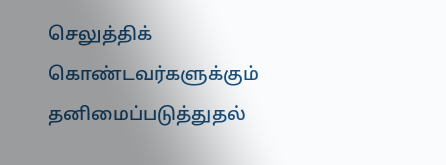செலுத்திக் கொண்டவர்களுக்கும் தனிமைப்படுத்துதல்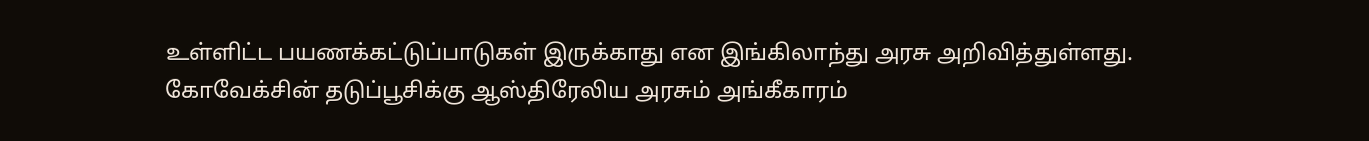உள்ளிட்ட பயணக்கட்டுப்பாடுகள் இருக்காது என இங்கிலாந்து அரசு அறிவித்துள்ளது. கோவேக்சின் தடுப்பூசிக்கு ஆஸ்திரேலிய அரசும் அங்கீகாரம்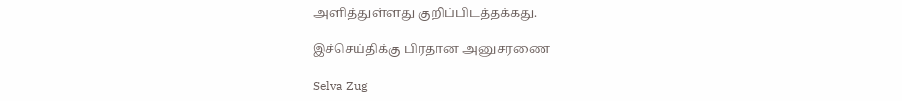அளித்துள்ளது குறிப்பிடத்தக்கது.

இச்செய்திக்கு பிரதான அனுசரணை

Selva Zug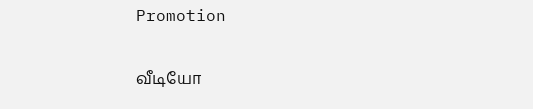Promotion

வீடியோ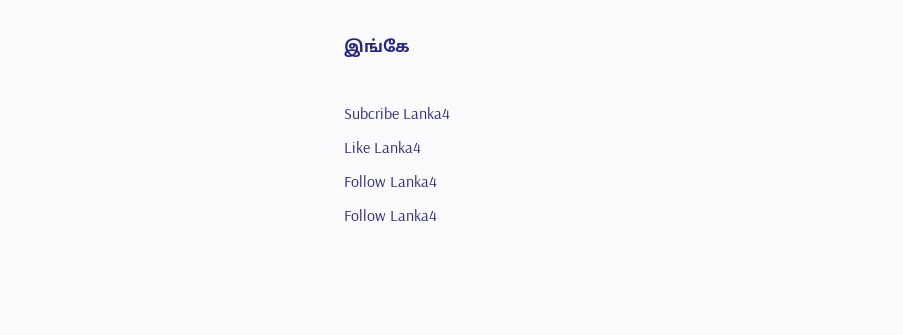இங்கே

Subcribe Lanka4
Like Lanka4
Follow Lanka4
Follow Lanka4